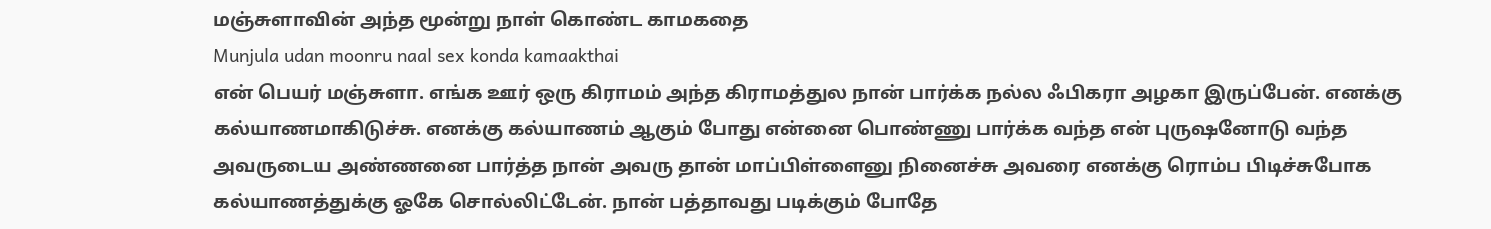மஞ்சுளாவின் அந்த மூன்று நாள் கொண்ட காமகதை
Munjula udan moonru naal sex konda kamaakthai
என் பெயர் மஞ்சுளா. எங்க ஊர் ஒரு கிராமம் அந்த கிராமத்துல நான் பார்க்க நல்ல ஃபிகரா அழகா இருப்பேன். எனக்கு கல்யாணமாகிடுச்சு. எனக்கு கல்யாணம் ஆகும் போது என்னை பொண்ணு பார்க்க வந்த என் புருஷனோடு வந்த அவருடைய அண்ணனை பார்த்த நான் அவரு தான் மாப்பிள்ளைனு நினைச்சு அவரை எனக்கு ரொம்ப பிடிச்சுபோக கல்யாணத்துக்கு ஓகே சொல்லிட்டேன். நான் பத்தாவது படிக்கும் போதே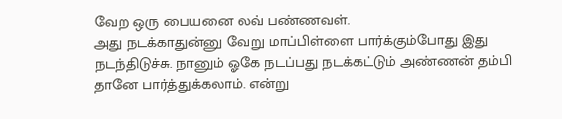வேற ஒரு பையனை லவ் பண்ணவள்.
அது நடக்காதுன்னு வேறு மாப்பிள்ளை பார்க்கும்போது இது நடந்திடுச்சு. நானும் ஓகே நடப்பது நடக்கட்டும் அண்ணன் தம்பி தானே பார்த்துக்கலாம். என்று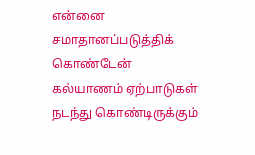என்னை சமாதானப்படுத்திக் கொண்டேன் கல்யாணம் ஏற்பாடுகள் நடந்து கொண்டிருக்கும்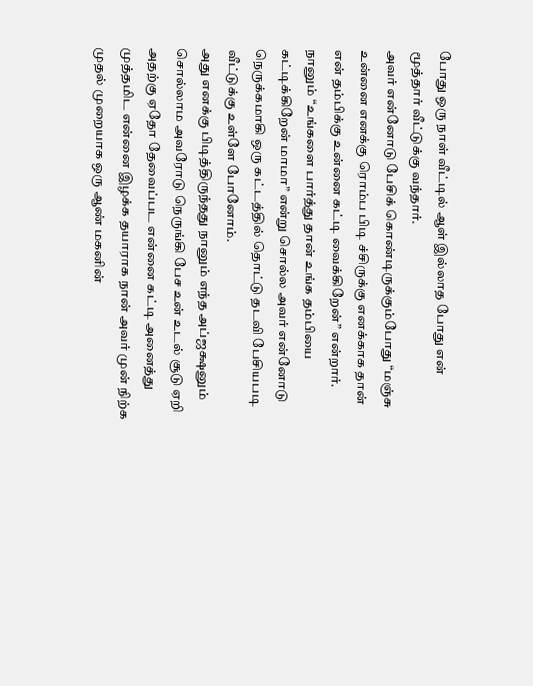போது ஒரு நாள் வீட்டில் ஆள் இல்லாத போது என் மூத்தார் வீட்டுக்கு வந்தார்.
அவர் என்னோடு பேசிக் கொண்டிருக்கும்போது “மஞ்சு உன்னை எனக்கு ரொம்ப பிடி ச்சிருக்கு எனக்காக தான் என் தம்பிக்கு உன்னை கட்டி வைக்கிறேன்” என்றார். நானும் “உங்களை பார்த்து தான் உங்க தம்பியை கட்டிக்கிறேன் மாமா” என்று சொல்ல அவர் என்னோடு நெருக்கமாகி ஒரு கட்டத்தில் தொட்டு தடவி பேசியபடி வீட்டுக்கு உள்ளே போனோம்.
அது எனக்கு பிடித்திருந்தது நானும் எந்த அப்ஜக்ஷனும் சொல்லாம அவரோடு நெருங்கி பேச உன் உடல் சூடு ஏறி அதற்கு ஏதோ தேவைப்பட என்னை கட்டி அனைத்து முத்தமிட என்னை இழக்க தயாராக நான் அவர் முன் நிற்க முதல் முறையாக ஒரு ஆண் மகனின்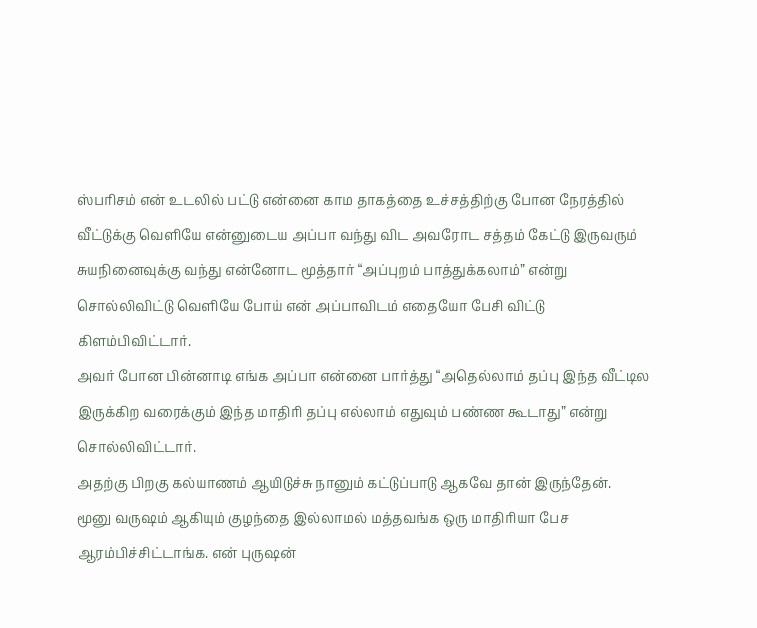ஸ்பரிசம் என் உடலில் பட்டு என்னை காம தாகத்தை உச்சத்திற்கு போன நேரத்தில் வீட்டுக்கு வெளியே என்னுடைய அப்பா வந்து விட அவரோட சத்தம் கேட்டு இருவரும் சுயநினைவுக்கு வந்து என்னோட மூத்தார் “அப்புறம் பாத்துக்கலாம்” என்று சொல்லிவிட்டு வெளியே போய் என் அப்பாவிடம் எதையோ பேசி விட்டு கிளம்பிவிட்டார்.
அவர் போன பின்னாடி எங்க அப்பா என்னை பார்த்து “அதெல்லாம் தப்பு இந்த வீட்டில இருக்கிற வரைக்கும் இந்த மாதிரி தப்பு எல்லாம் எதுவும் பண்ண கூடாது” என்று சொல்லிவிட்டார்.
அதற்கு பிறகு கல்யாணம் ஆயிடுச்சு நானும் கட்டுப்பாடு ஆகவே தான் இருந்தேன்.
மூனு வருஷம் ஆகியும் குழந்தை இல்லாமல் மத்தவங்க ஒரு மாதிரியா பேச ஆரம்பிச்சிட்டாங்க. என் புருஷன்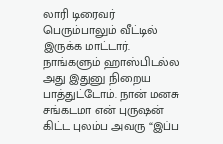லாரி டிரைவர் பெரும்பாலும் வீட்டில் இருக்க மாட்டார்.
நாங்களும் ஹாஸ்பிடல்ல அது இதுனு நிறைய பாத்துட்டோம். நான் மனசு சங்கடமா என் புருஷன் கிட்ட புலம்ப அவரு “இப்ப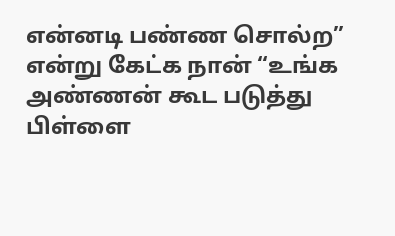என்னடி பண்ண சொல்ற” என்று கேட்க நான் “உங்க அண்ணன் கூட படுத்து பிள்ளை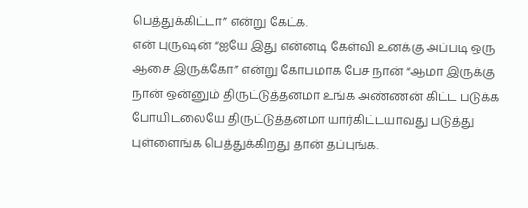பெத்துக்கிட்டா” என்று கேட்க.
என் புருஷன் “ஐயே இது என்னடி கேள்வி உனக்கு அப்படி ஒரு ஆசை இருக்கோ” என்று கோபமாக பேச நான் “ஆமா இருக்கு நான் ஒன்னும் திருட்டுத்தனமா உங்க அண்ணன் கிட்ட படுக்க போயிடலையே திருட்டுத்தனமா யார்கிட்டயாவது படுத்து புள்ளைங்க பெத்துக்கிறது தான் தப்புங்க.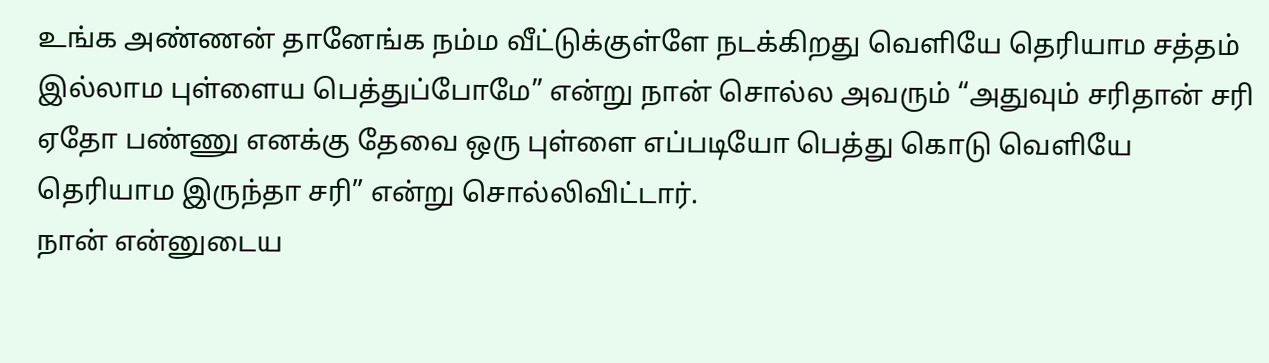உங்க அண்ணன் தானேங்க நம்ம வீட்டுக்குள்ளே நடக்கிறது வெளியே தெரியாம சத்தம் இல்லாம புள்ளைய பெத்துப்போமே” என்று நான் சொல்ல அவரும் “அதுவும் சரிதான் சரி ஏதோ பண்ணு எனக்கு தேவை ஒரு புள்ளை எப்படியோ பெத்து கொடு வெளியே தெரியாம இருந்தா சரி” என்று சொல்லிவிட்டார்.
நான் என்னுடைய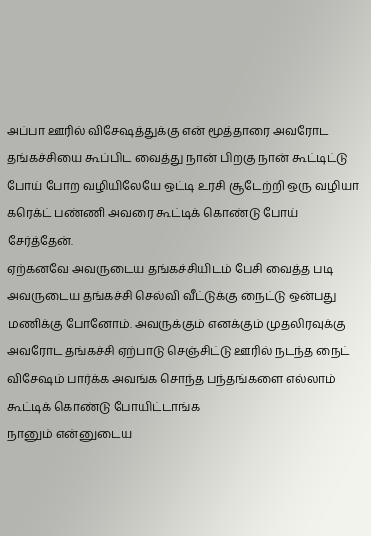அப்பா ஊரில் விசேஷத்துக்கு என் மூத்தாரை அவரோட தங்கச்சியை கூப்பிட வைத்து நான் பிறகு நான் கூட்டிட்டு போய் போற வழியிலேயே ஒட்டி உரசி சூடேற்றி ஒரு வழியா கரெக்ட் பண்ணி அவரை கூட்டிக் கொண்டு போய் சேர்த்தேன்.
ஏற்கனவே அவருடைய தங்கச்சியிடம் பேசி வைத்த படி அவருடைய தங்கச்சி செல்வி வீட்டுக்கு நைட்டு ஒன்பது மணிக்கு போனோம். அவருக்கும் எனக்கும் முதலிரவுக்கு அவரோட தங்கச்சி ஏற்பாடு செஞ்சிட்டு ஊரில் நடந்த நைட் விசேஷம் பார்க்க அவங்க சொந்த பந்தங்களை எல்லாம் கூட்டிக் கொண்டு போயிட்டாங்க
நானும் என்னுடைய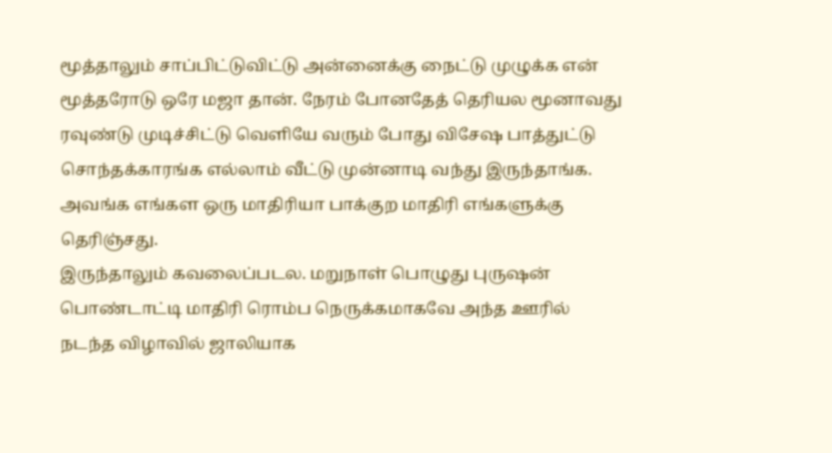மூத்தாலும் சாப்பிட்டுவிட்டு அன்னைக்கு நைட்டு முழுக்க என் மூத்தரோடு ஒரே மஜா தான். நேரம் போனதேத் தெரியல மூனாவது ரவுண்டு முடிச்சிட்டு வெளியே வரும் போது விசேஷ பாத்துட்டு சொந்தக்காரங்க எல்லாம் வீட்டு முன்னாடி வந்து இருந்தாங்க. அவங்க எங்கள ஒரு மாதிரியா பாக்குற மாதிரி எங்களுக்கு தெரிஞ்சது.
இருந்தாலும் கவலைப்படல. மறுநாள் பொழுது புருஷன் பொண்டாட்டி மாதிரி ரொம்ப நெருக்கமாகவே அந்த ஊரில் நடந்த விழாவில் ஜாலியாக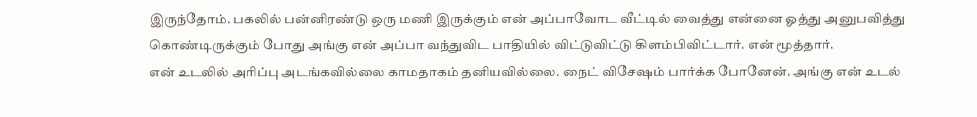இருந்தோம். பகலில் பன்னிரண்டு ஒரு மணி இருக்கும் என் அப்பாவோட வீட்டில் வைத்து என்னை ஓத்து அனுபவித்து கொண்டிருக்கும் போது அங்கு என் அப்பா வந்துவிட பாதியில் விட்டுவிட்டு கிளம்பிவிட்டார். என் மூத்தார்.
என் உடலில் அரிப்பு அடங்கவில்லை காமதாகம் தனியவில்லை. நைட் விசேஷம் பார்க்க போனேன். அங்கு என் உடல்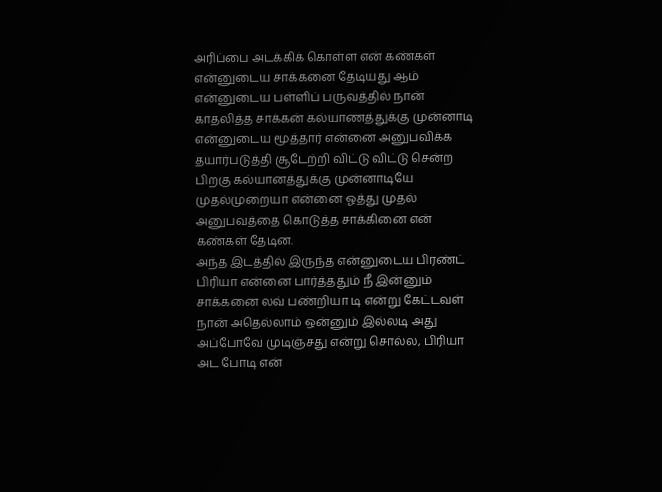அரிப்பை அடக்கிக் கொள்ள என் கண்கள் என்னுடைய சாக்கனை தேடியது ஆம் என்னுடைய பள்ளிப் பருவத்தில் நான் காதலித்த சாக்கன் கல்யாணத்துக்கு முன்னாடி என்னுடைய மூத்தார் என்னை அனுபவிக்க தயார்படுத்தி சூடேற்றி விட்டு விட்டு சென்ற பிறகு கல்யானத்துக்கு முன்னாடியே முதல்முறையா என்னை ஓத்து முதல் அனுபவத்தை கொடுத்த சாக்கினை என் கண்கள் தேடின.
அந்த இடத்தில் இருந்த என்னுடைய பிரண்ட் பிரியா என்னை பார்த்ததும் நீ இன்னும் சாக்கனை லவ் பண்றியா டி என்று கேட்டவள் நான் அதெல்லாம் ஒன்னும் இல்லடி அது அப்போவே முடிஞ்சது என்று சொல்ல, பிரியா அட போடி என்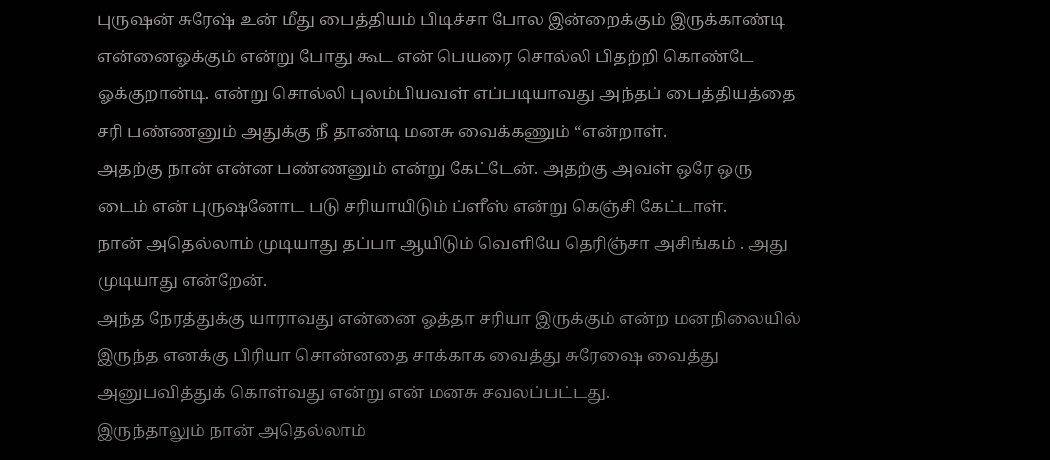புருஷன் சுரேஷ் உன் மீது பைத்தியம் பிடிச்சா போல இன்றைக்கும் இருக்காண்டி என்னைஓக்கும் என்று போது கூட என் பெயரை சொல்லி பிதற்றி கொண்டே ஓக்குறான்டி. என்று சொல்லி புலம்பியவள் எப்படியாவது அந்தப் பைத்தியத்தை சரி பண்ணனும் அதுக்கு நீ தாண்டி மனசு வைக்கணும் “என்றாள்.
அதற்கு நான் என்ன பண்ணனும் என்று கேட்டேன். அதற்கு அவள் ஒரே ஒரு டைம் என் புருஷனோட படு சரியாயிடும் ப்ளீஸ் என்று கெஞ்சி கேட்டாள்.
நான் அதெல்லாம் முடியாது தப்பா ஆயிடும் வெளியே தெரிஞ்சா அசிங்கம் . அது முடியாது என்றேன்.
அந்த நேரத்துக்கு யாராவது என்னை ஓத்தா சரியா இருக்கும் என்ற மனநிலையில் இருந்த எனக்கு பிரியா சொன்னதை சாக்காக வைத்து சுரேஷை வைத்து அனுபவித்துக் கொள்வது என்று என் மனசு சவலப்பட்டது.
இருந்தாலும் நான் அதெல்லாம்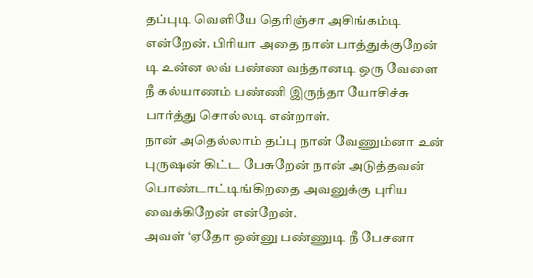தப்புடி வெளியே தெரிஞ்சா அசிங்கம்டி என்றேன். பிரியா அதை நான் பாத்துக்குறேன் டி உன்ன லவ் பண்ண வந்தானடி ஒரு வேளை நீ கல்யாணம் பண்ணி இருந்தா யோசிச்சு பார்த்து சொல்லடி என்றாள்.
நான் அதெல்லாம் தப்பு நான் வேணும்னா உன் புருஷன் கிட்ட பேசுறேன் நான் அடுத்தவன் பொண்டாட்டிங்கிறதை அவனுக்கு புரிய வைக்கிறேன் என்றேன்.
அவள் ‘ஏதோ ஒன்னு பண்ணுடி நீ பேசனா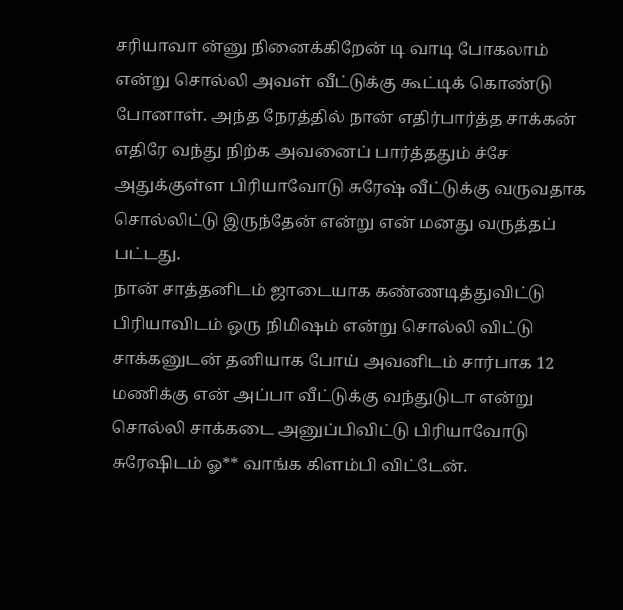சரியாவா ன்னு நினைக்கிறேன் டி வாடி போகலாம் என்று சொல்லி அவள் வீட்டுக்கு கூட்டிக் கொண்டு போனாள். அந்த நேரத்தில் நான் எதிர்பார்த்த சாக்கன் எதிரே வந்து நிற்க அவனைப் பார்த்ததும் ச்சே அதுக்குள்ள பிரியாவோடு சுரேஷ் வீட்டுக்கு வருவதாக சொல்லிட்டு இருந்தேன் என்று என் மனது வருத்தப் பட்டது.
நான் சாத்தனிடம் ஜாடையாக கண்ணடித்துவிட்டு பிரியாவிடம் ஒரு நிமிஷம் என்று சொல்லி விட்டு சாக்கனுடன் தனியாக போய் அவனிடம் சார்பாக 12 மணிக்கு என் அப்பா வீட்டுக்கு வந்துடுடா என்று சொல்லி சாக்கடை அனுப்பிவிட்டு பிரியாவோடு சுரேஷிடம் ஓ** வாங்க கிளம்பி விட்டேன்.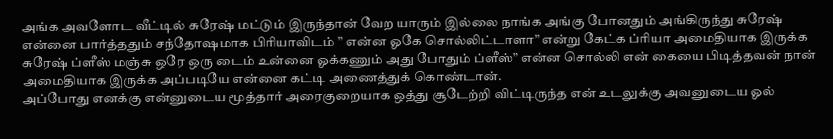அங்க அவளோட வீட்டில் சுரேஷ் மட்டும் இருந்தான் வேற யாரும் இல்லை நாங்க அங்கு போனதும் அங்கிருந்து சுரேஷ் என்னை பார்த்ததும் சந்தோஷமாக பிரியாவிடம் ” என்ன ஓகே சொல்லிட்டாளா” என்று கேட்க ப்ரியா அமைதியாக இருக்க சுரேஷ் ப்ளீஸ் மஞ்சு ஒரே ஒரு டைம் உன்னை ஓக்கணும் அது போதும் ப்ளீஸ்” என்ன சொல்லி என் கையை பிடித்தவன் நான் அமைதியாக இருக்க அப்படியே என்னை கட்டி அணைத்துக் கொண்டான்.
அப்போது எனக்கு என்னுடைய மூத்தார் அரைகுறையாக ஒத்து சூடேற்றி விட்டிருந்த என் உடலுக்கு அவனுடைய ஓல்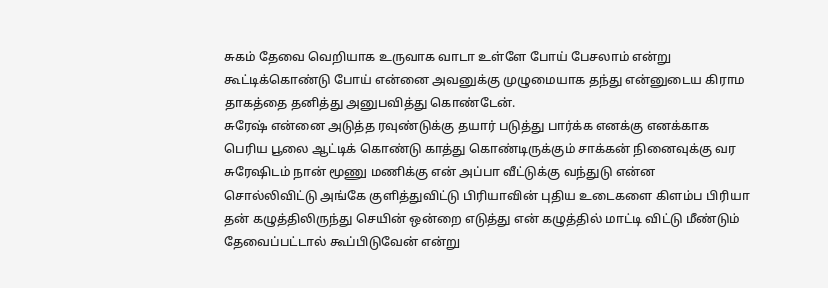சுகம் தேவை வெறியாக உருவாக வாடா உள்ளே போய் பேசலாம் என்று கூட்டிக்கொண்டு போய் என்னை அவனுக்கு முழுமையாக தந்து என்னுடைய கிராம தாகத்தை தனித்து அனுபவித்து கொண்டேன்.
சுரேஷ் என்னை அடுத்த ரவுண்டுக்கு தயார் படுத்து பார்க்க எனக்கு எனக்காக பெரிய பூலை ஆட்டிக் கொண்டு காத்து கொண்டிருக்கும் சாக்கன் நினைவுக்கு வர சுரேஷிடம் நான் மூணு மணிக்கு என் அப்பா வீட்டுக்கு வந்துடு என்ன சொல்லிவிட்டு அங்கே குளித்துவிட்டு பிரியாவின் புதிய உடைகளை கிளம்ப பிரியா தன் கழுத்திலிருந்து செயின் ஒன்றை எடுத்து என் கழுத்தில் மாட்டி விட்டு மீண்டும் தேவைப்பட்டால் கூப்பிடுவேன் என்று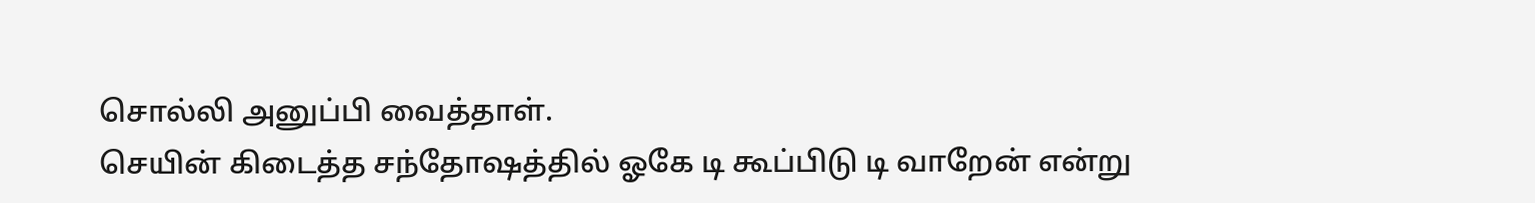சொல்லி அனுப்பி வைத்தாள்.
செயின் கிடைத்த சந்தோஷத்தில் ஓகே டி கூப்பிடு டி வாறேன் என்று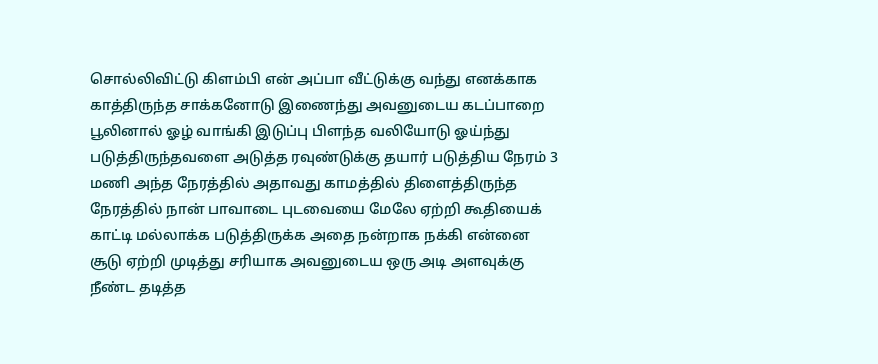சொல்லிவிட்டு கிளம்பி என் அப்பா வீட்டுக்கு வந்து எனக்காக காத்திருந்த சாக்கனோடு இணைந்து அவனுடைய கடப்பாறை பூலினால் ஓழ் வாங்கி இடுப்பு பிளந்த வலியோடு ஓய்ந்து படுத்திருந்தவளை அடுத்த ரவுண்டுக்கு தயார் படுத்திய நேரம் 3 மணி அந்த நேரத்தில் அதாவது காமத்தில் திளைத்திருந்த நேரத்தில் நான் பாவாடை புடவையை மேலே ஏற்றி கூதியைக் காட்டி மல்லாக்க படுத்திருக்க அதை நன்றாக நக்கி என்னை சூடு ஏற்றி முடித்து சரியாக அவனுடைய ஒரு அடி அளவுக்கு நீண்ட தடித்த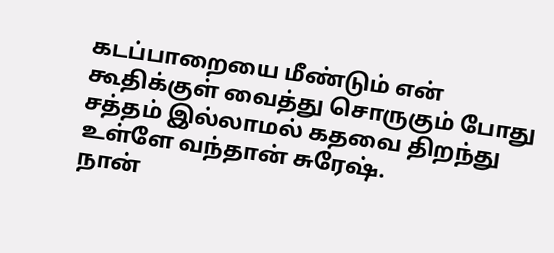கடப்பாறையை மீண்டும் என் கூதிக்குள் வைத்து சொருகும் போது சத்தம் இல்லாமல் கதவை திறந்து உள்ளே வந்தான் சுரேஷ்.
நான்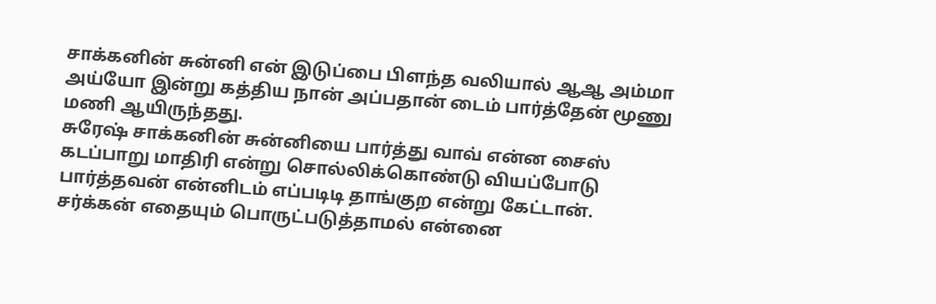சாக்கனின் சுன்னி என் இடுப்பை பிளந்த வலியால் ஆஆ அம்மா அய்யோ இன்று கத்திய நான் அப்பதான் டைம் பார்த்தேன் மூணு மணி ஆயிருந்தது.
சுரேஷ் சாக்கனின் சுன்னியை பார்த்து வாவ் என்ன சைஸ் கடப்பாறு மாதிரி என்று சொல்லிக்கொண்டு வியப்போடு பார்த்தவன் என்னிடம் எப்படிடி தாங்குற என்று கேட்டான். சர்க்கன் எதையும் பொருட்படுத்தாமல் என்னை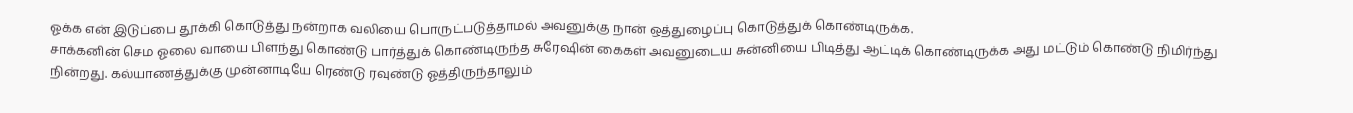ஓக்க என் இடுப்பை தூக்கி கொடுத்து நன்றாக வலியை பொருட்படுத்தாமல் அவனுக்கு நான் ஒத்துழைப்பு கொடுத்துக் கொண்டிருக்க.
சாக்கனின் செம ஓலை வாயை பிளந்து கொண்டு பார்த்துக் கொண்டிருந்த சுரேஷின் கைகள் அவனுடைய சுன்னியை பிடித்து ஆட்டிக் கொண்டிருக்க அது மட்டும் கொண்டு நிமிர்ந்து நின்றது. கல்யாணத்துக்கு முன்னாடியே ரெண்டு ரவுண்டு ஓத்திருந்தாலும்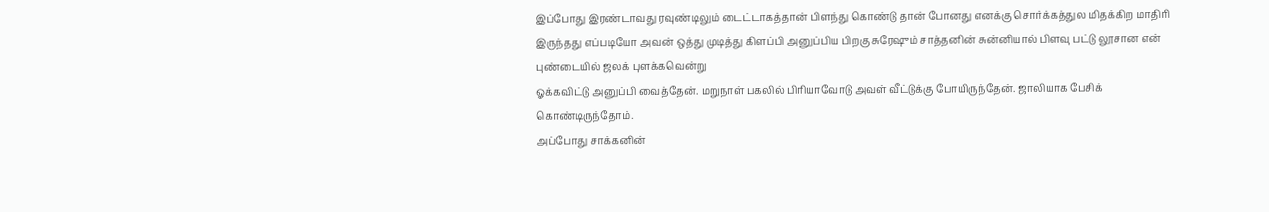இப்போது இரண்டாவது ரவுண்டிலும் டைட்டாகத்தான் பிளந்து கொண்டு தான் போனது எனக்கு சொர்க்கத்துல மிதக்கிற மாதிரி இருந்தது எப்படியோ அவன் ஒத்து முடித்து கிளப்பி அனுப்பிய பிறகு சுரேஷும் சாத்தனின் சுன்னியால் பிளவு பட்டு லூசான என் புண்டையில் ஜலக் புளக்கவென்று
ஓக்கவிட்டு அனுப்பி வைத்தேன். மறுநாள் பகலில் பிரியாவோடு அவள் வீட்டுக்கு போயிருந்தேன். ஜாலியாக பேசிக் கொண்டிருந்தோம்.
அப்போது சாக்கனின்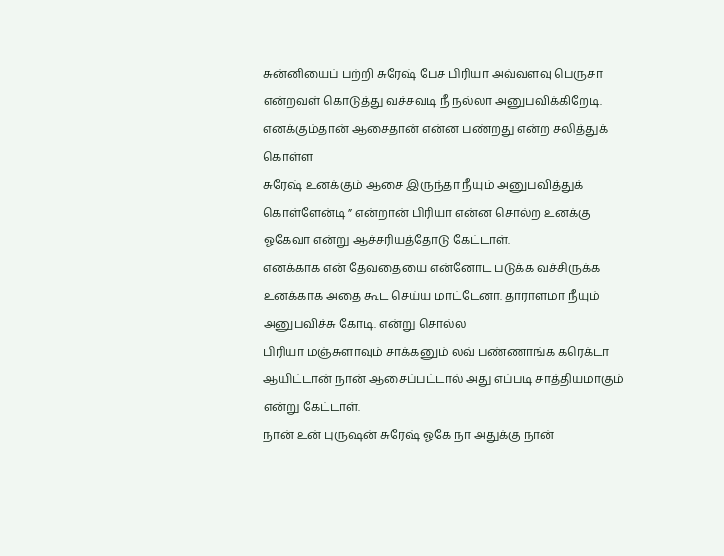சுன்னியைப் பற்றி சுரேஷ் பேச பிரியா அவ்வளவு பெருசா என்றவள் கொடுத்து வச்சவடி நீ நல்லா அனுபவிக்கிறேடி. எனக்கும்தான் ஆசைதான் என்ன பண்றது என்ற சலித்துக் கொள்ள
சுரேஷ் உனக்கும் ஆசை இருந்தா நீயும் அனுபவித்துக் கொள்ளேன்டி ” என்றான் பிரியா என்ன சொல்ற உனக்கு ஓகேவா என்று ஆச்சரியத்தோடு கேட்டாள்.
எனக்காக என் தேவதையை என்னோட படுக்க வச்சிருக்க உனக்காக அதை கூட செய்ய மாட்டேனா. தாராளமா நீயும் அனுபவிச்சு கோடி. என்று சொல்ல
பிரியா மஞ்சுளாவும் சாக்கனும் லவ் பண்ணாங்க கரெக்டா ஆயிட்டான் நான் ஆசைப்பட்டால் அது எப்படி சாத்தியமாகும் என்று கேட்டாள்.
நான் உன் புருஷன் சுரேஷ் ஓகே நா அதுக்கு நான்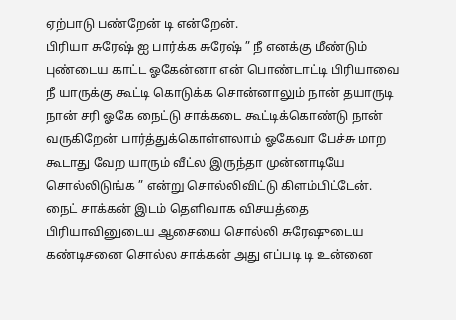ஏற்பாடு பண்றேன் டி என்றேன்.
பிரியா சுரேஷ் ஐ பார்க்க சுரேஷ் ” நீ எனக்கு மீண்டும் புண்டைய காட்ட ஓகேன்னா என் பொண்டாட்டி பிரியாவை நீ யாருக்கு கூட்டி கொடுக்க சொன்னாலும் நான் தயாருடி
நான் சரி ஓகே நைட்டு சாக்கடை கூட்டிக்கொண்டு நான் வருகிறேன் பார்த்துக்கொள்ளலாம் ஓகேவா பேச்சு மாற கூடாது வேற யாரும் வீட்ல இருந்தா முன்னாடியே சொல்லிடுங்க ” என்று சொல்லிவிட்டு கிளம்பிட்டேன்.
நைட் சாக்கன் இடம் தெளிவாக விசயத்தை பிரியாவினுடைய ஆசையை சொல்லி சுரேஷுடைய கண்டிசனை சொல்ல சாக்கன் அது எப்படி டி உன்னை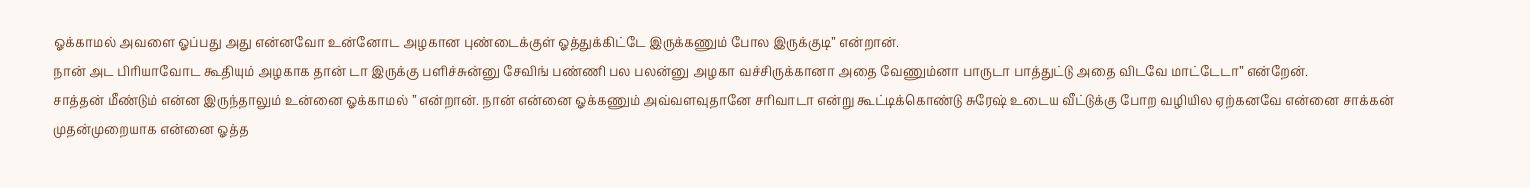ஓக்காமல் அவளை ஓப்பது அது என்னவோ உன்னோட அழகான புண்டைக்குள் ஓத்துக்கிட்டே இருக்கணும் போல இருக்குடி” என்றான்.
நான் அட பிரியாவோட கூதியும் அழகாக தான் டா இருக்கு பளிச்சுன்னு சேவிங் பண்ணி பல பலன்னு அழகா வச்சிருக்கானா அதை வேணும்னா பாருடா பாத்துட்டு அதை விடவே மாட்டேடா” என்றேன்.
சாத்தன் மீண்டும் என்ன இருந்தாலும் உன்னை ஓக்காமல் ” என்றான். நான் என்னை ஓக்கணும் அவ்வளவுதானே சரிவாடா என்று கூட்டிக்கொண்டு சுரேஷ் உடைய வீட்டுக்கு போற வழியில ஏற்கனவே என்னை சாக்கன் முதன்முறையாக என்னை ஓத்த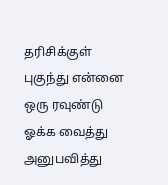தரிசிக்குள் புகுந்து என்னை ஒரு ரவுண்டு ஓக்க வைத்து அனுபவித்து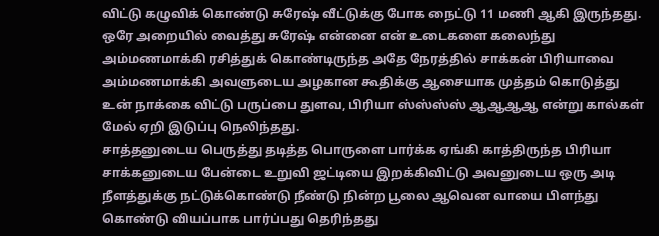விட்டு கழுவிக் கொண்டு சுரேஷ் வீட்டுக்கு போக நைட்டு 11 மணி ஆகி இருந்தது.
ஒரே அறையில் வைத்து சுரேஷ் என்னை என் உடைகளை கலைந்து அம்மணமாக்கி ரசித்துக் கொண்டிருந்த அதே நேரத்தில் சாக்கன் பிரியாவை அம்மணமாக்கி அவளுடைய அழகான கூதிக்கு ஆசையாக முத்தம் கொடுத்து உன் நாக்கை விட்டு பருப்பை துளவ, பிரியா ஸ்ஸ்ஸ்ஸ் ஆஆஆஆ என்று கால்கள் மேல் ஏறி இடுப்பு நெலிந்தது.
சாத்தனுடைய பெருத்து தடித்த பொருளை பார்க்க ஏங்கி காத்திருந்த பிரியா சாக்கனுடைய பேன்டை உறுவி ஜட்டியை இறக்கிவிட்டு அவனுடைய ஒரு அடி நீளத்துக்கு நட்டுக்கொண்டு நீண்டு நின்ற பூலை ஆவென வாயை பிளந்து கொண்டு வியப்பாக பார்ப்பது தெரிந்தது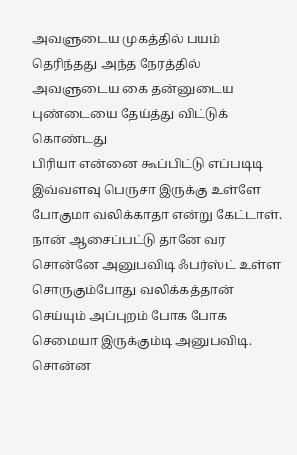அவளுடைய முகத்தில் பயம் தெரிந்தது அந்த நேரத்தில் அவளுடைய கை தன்னுடைய புண்டையை தேய்த்து விட்டுக் கொண்டது
பிரியா என்னை கூப்பிட்டு எப்படிடி இவ்வளவு பெருசா இருக்கு உள்ளே போகுமா வலிக்காதா என்று கேட்டாள்.
நான் ஆசைப்பட்டு தானே வர சொன்னே அனுபவிடி ஃபர்ஸ்ட் உள்ள சொருகும்போது வலிக்கத்தான் செய்யும் அப்புறம் போக போக செமையா இருக்கும்டி அனுபவிடி.
சொன்ன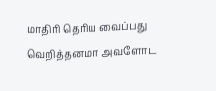மாதிரி தெரிய வைப்பது வெறித்தனமா அவளோட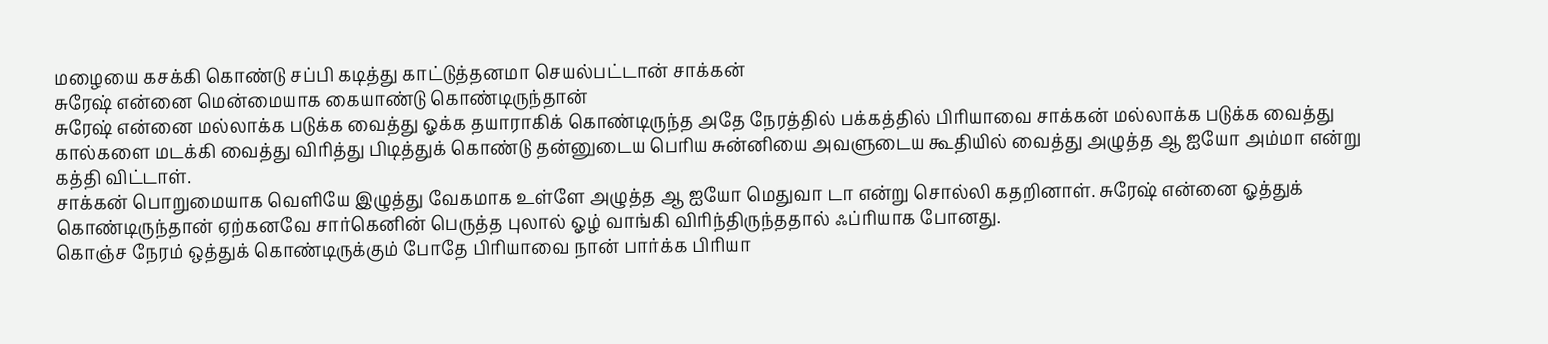மழையை கசக்கி கொண்டு சப்பி கடித்து காட்டுத்தனமா செயல்பட்டான் சாக்கன்
சுரேஷ் என்னை மென்மையாக கையாண்டு கொண்டிருந்தான்
சுரேஷ் என்னை மல்லாக்க படுக்க வைத்து ஓக்க தயாராகிக் கொண்டிருந்த அதே நேரத்தில் பக்கத்தில் பிரியாவை சாக்கன் மல்லாக்க படுக்க வைத்து கால்களை மடக்கி வைத்து விரித்து பிடித்துக் கொண்டு தன்னுடைய பெரிய சுன்னியை அவளுடைய கூதியில் வைத்து அழுத்த ஆ ஐயோ அம்மா என்று கத்தி விட்டாள்.
சாக்கன் பொறுமையாக வெளியே இழுத்து வேகமாக உள்ளே அழுத்த ஆ ஐயோ மெதுவா டா என்று சொல்லி கதறினாள். சுரேஷ் என்னை ஓத்துக் கொண்டிருந்தான் ஏற்கனவே சார்கெனின் பெருத்த புலால் ஓழ் வாங்கி விரிந்திருந்ததால் ஃப்ரியாக போனது.
கொஞ்ச நேரம் ஒத்துக் கொண்டிருக்கும் போதே பிரியாவை நான் பார்க்க பிரியா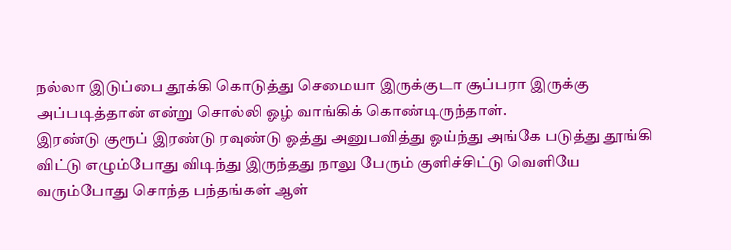நல்லா இடுப்பை தூக்கி கொடுத்து செமையா இருக்குடா சூப்பரா இருக்கு அப்படித்தான் என்று சொல்லி ஓழ் வாங்கிக் கொண்டிருந்தாள்.
இரண்டு குரூப் இரண்டு ரவுண்டு ஓத்து அனுபவித்து ஓய்ந்து அங்கே படுத்து தூங்கி விட்டு எழும்போது விடிந்து இருந்தது நாலு பேரும் குளிச்சிட்டு வெளியே வரும்போது சொந்த பந்தங்கள் ஆள்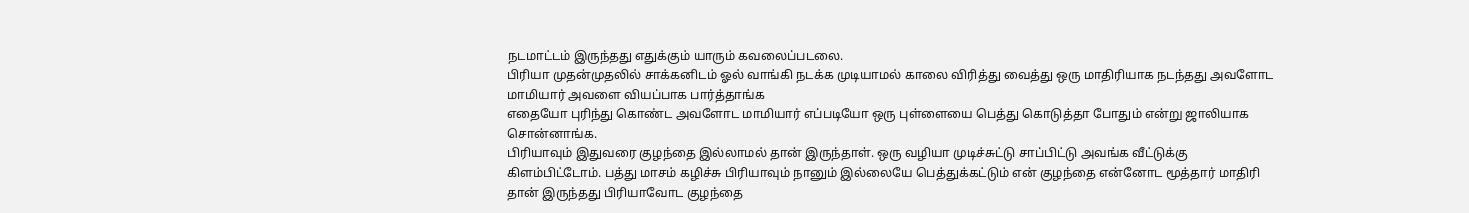நடமாட்டம் இருந்தது எதுக்கும் யாரும் கவலைப்படலை.
பிரியா முதன்முதலில் சாக்கனிடம் ஓல் வாங்கி நடக்க முடியாமல் காலை விரித்து வைத்து ஒரு மாதிரியாக நடந்தது அவளோட மாமியார் அவளை வியப்பாக பார்த்தாங்க
எதையோ புரிந்து கொண்ட அவளோட மாமியார் எப்படியோ ஒரு புள்ளையை பெத்து கொடுத்தா போதும் என்று ஜாலியாக சொன்னாங்க.
பிரியாவும் இதுவரை குழந்தை இல்லாமல் தான் இருந்தாள். ஒரு வழியா முடிச்சுட்டு சாப்பிட்டு அவங்க வீட்டுக்கு கிளம்பிட்டோம். பத்து மாசம் கழிச்சு பிரியாவும் நானும் இல்லையே பெத்துக்கட்டும் என் குழந்தை என்னோட மூத்தார் மாதிரி தான் இருந்தது பிரியாவோட குழந்தை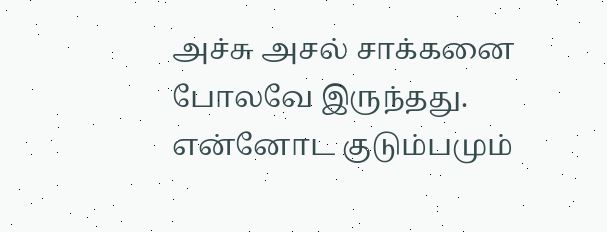அச்சு அசல் சாக்கனை போலவே இருந்தது.
என்னோட குடும்பமும்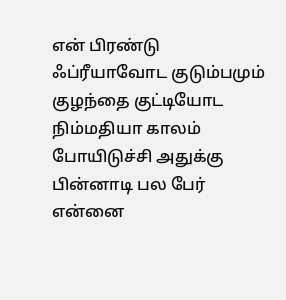என் பிரண்டு ஃப்ரீயாவோட குடும்பமும் குழந்தை குட்டியோட நிம்மதியா காலம் போயிடுச்சி அதுக்கு பின்னாடி பல பேர் என்னை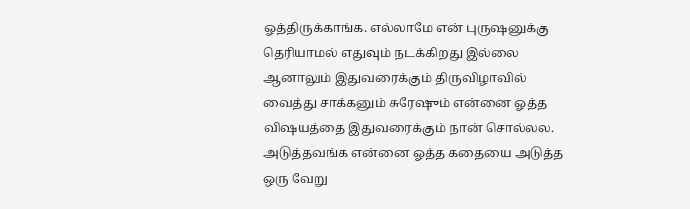ஓத்திருக்காங்க. எல்லாமே என் புருஷனுக்கு தெரியாமல் எதுவும் நடக்கிறது இல்லை ஆனாலும் இதுவரைக்கும் திருவிழாவில் வைத்து சாக்கனும் சுரேஷும் என்னை ஓத்த விஷயத்தை இதுவரைக்கும் நான் சொல்லல. அடுத்தவங்க என்னை ஓத்த கதையை அடுத்த ஒரு வேறு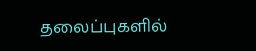தலைப்புகளில்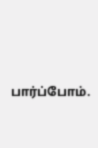பார்ப்போம்.